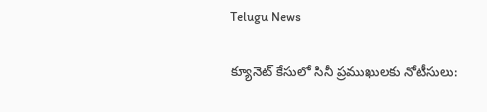Telugu News

క్యూనెట్‌ కేసులో సినీ ప్రముఖులకు నోటీసులు: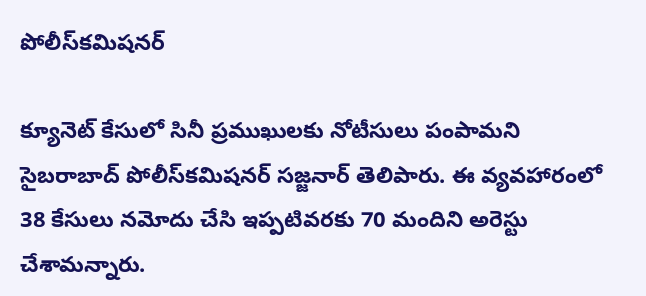పోలీస్‌కమిషనర్‌

క్యూనెట్‌ కేసులో సినీ ప్రముఖులకు నోటీసులు పంపామని సైబరాబాద్‌ పోలీస్‌కమిషనర్‌ సజ్జనార్‌ తెలిపారు. ఈ వ్యవహారంలో 38 కేసులు నమోదు చేసి ఇప్పటివరకు 70 మందిని అరెస్టు చేశామన్నారు.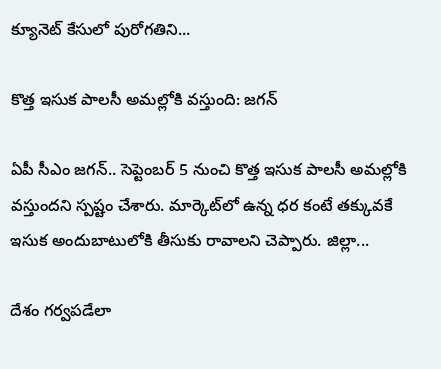క్యూనెట్‌ కేసులో పురోగతిని...

కొత్త ఇసుక పాలసీ అమల్లోకి వస్తుంది: జగన్‌

ఏపీ సీఎం జగన్‌.. సెప్టెంబర్‌ 5 నుంచి కొత్త ఇసుక పాలసీ అమల్లోకి వస్తుందని స్పష్టం చేశారు. మార్కెట్‌లో ఉన్న ధర కంటే తక్కువకే ఇసుక అందుబాటులోకి తీసుకు రావాలని చెప్పారు. జిల్లా...

దేశం గర్వపడేలా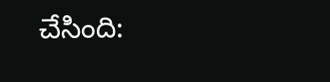చేసింది: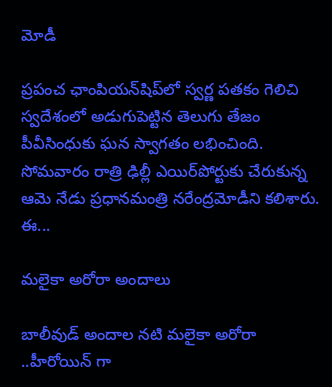మోడీ

ప్రపంచ ఛాంపియన్‌షిప్‌లో స్వర్ణ పతకం గెలిచి స్వదేశంలో అడుగుపెట్టిన తెలుగు తేజం పీవీసింధుకు ఘన స్వాగతం లభించింది. సోమవారం రాత్రి ఢిల్లీ ఎయిర్‌పోర్టుకు చేరుకున్న ఆమె నేడు ప్రధానమంత్రి నరేంద్రమోడీని కలిశారు. ఈ...

మలైకా అరోరా అందాలు

బాలీవుడ్ అందాల నటి మలైకా అరోరా ..హీరోయిన్ గా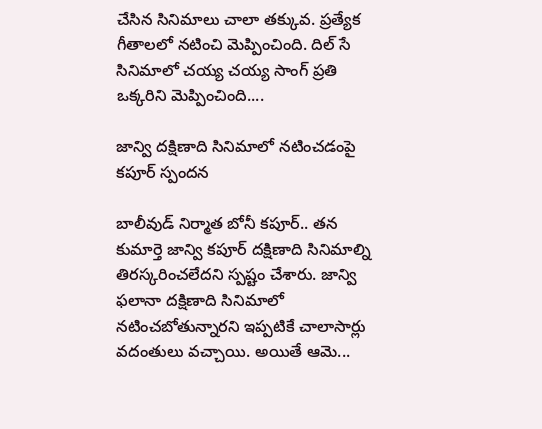చేసిన సినిమాలు చాలా తక్కువ. ప్రత్యేక గీతాలలో నటించి మెప్పించింది. దిల్ సే సినిమాలో చయ్య చయ్య సాంగ్ ప్రతి ఒక్కరిని మెప్పించింది....

జాన్వి దక్షిణాది సినిమాలో నటించడంపై కపూర్‌ స్పందన

బాలీవుడ్‌ నిర్మాత బోనీ కపూర్‌.. తన కుమార్తె జాన్వి కపూర్‌ దక్షిణాది సినిమాల్ని తిరస్కరించలేదని స్పష్టం చేశారు. జాన్వి ఫలానా దక్షిణాది సినిమాలో నటించబోతున్నారని ఇప్పటికే చాలాసార్లు వదంతులు వచ్చాయి. అయితే ఆమె...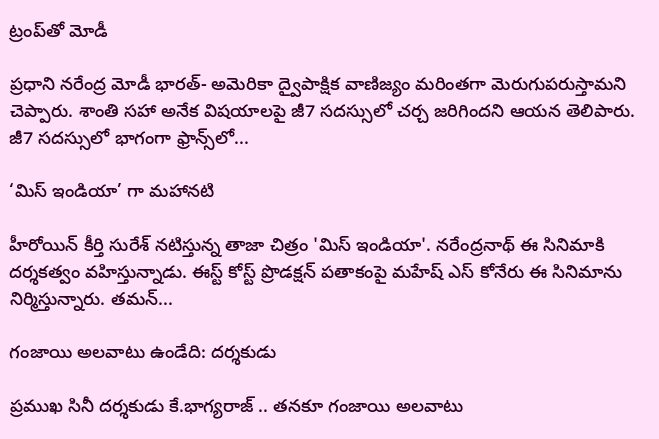ట్రంప్‌తో మోడీ

ప్రధాని నరేంద్ర మోడీ భారత్‌- అమెరికా ద్వైపాక్షిక వాణిజ్యం మరింతగా మెరుగుపరుస్తామని చెప్పారు. శాంతి సహా అనేక విషయాలపై జీ7 సదస్సులో చర్చ జరిగిందని ఆయన తెలిపారు. జీ7 సదస్సులో భాగంగా ఫ్రాన్స్‌లో...

‘మిస్‌ ఇండియా’ గా మహానటి

హీరోయిన్‌ కీర్తి సురేశ్‌ నటిస్తున్న తాజా చిత్రం 'మిస్‌ ఇండియా'. నరేంద్రనాథ్‌ ఈ సినిమాకి దర్శకత్వం వహిస్తున్నాడు. ఈస్ట్‌ కోస్ట్‌ ప్రొడక్షన్‌ పతాకంపై మహేష్‌ ఎస్‌ కోనేరు ఈ సినిమాను నిర్మిస్తున్నారు. తమన్‌...

గంజాయి అలవాటు ఉండేది: దర్శకుడు

ప్రముఖ సినీ దర్శకుడు కే.భాగ్యరాజ్‌ .. తనకూ గంజాయి అలవాటు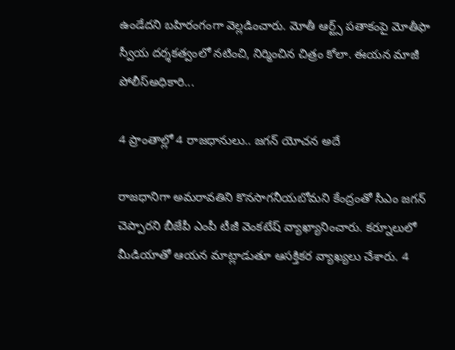ఉండేదని బహిరంగంగా వెల్లడించారు. మోతీ ఆర్ట్స్‌ పతాకంపై మోతీఫా స్వీయ దర్శకత్వంలో నటించి, నిర్మించిన చిత్రం కోలా. ఈయన మాజీ పోలీస్‌అధికారి...

4 ప్రాంతాల్లో 4 రాజధానులు.. జగన్‌ యోచన అదే

రాజధానిగా అమరావతిని కొనసాగనీయబోమని కేంద్రంతో సీఎం జగన్‌ చెప్పారని బీజేపీ ఎంపీ టీజీ వెంకటేష్ వ్యాఖ్యానించారు. కర్నూలులో మీడియాతో ఆయన మాట్లాడుతూ ఆసక్తికర వ్యాఖ్యలు చేశారు. 4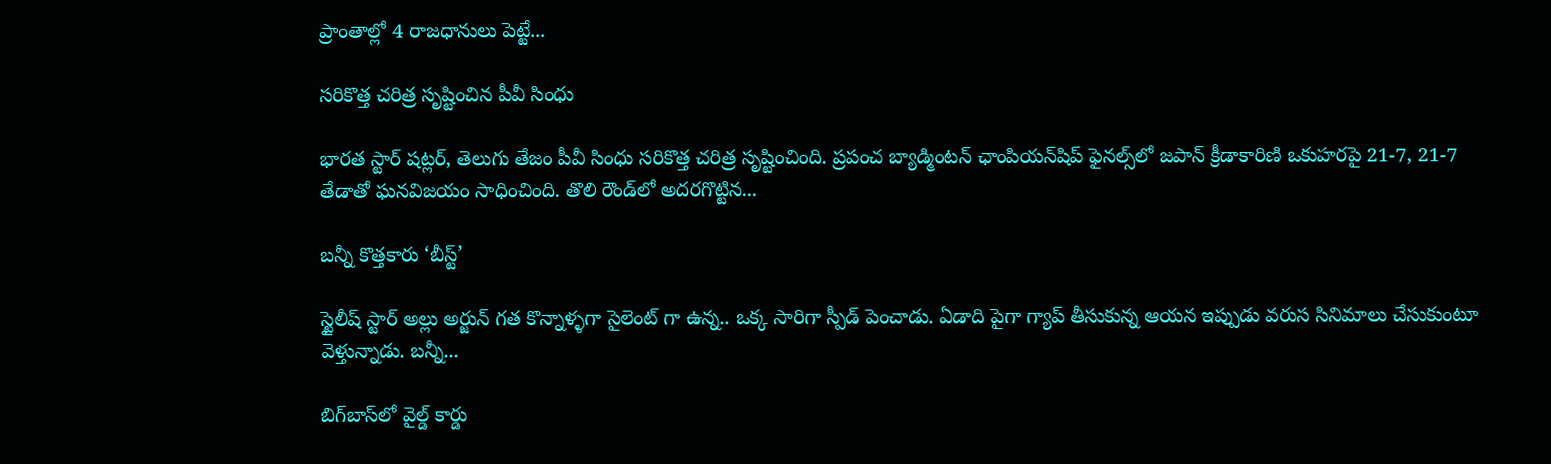ప్రాంతాల్లో 4 రాజధానులు పెట్టే...

సరికొత్త చరిత్ర సృష్టించిన పీవీ సింధు

భారత స్టార్‌ షట్లర్‌, తెలుగు తేజం పీవీ సింధు సరికొత్త చరిత్ర సృష్టించింది. ప్రపంచ బ్యాడ్మింటన్‌ ఛాంపియన్‌షిప్‌ ఫైనల్స్‌లో జపాన్‌ క్రీడాకారిణి ఒకుహరపై 21-7, 21-7 తేడాతో ఘనవిజయం సాధించింది. తొలి రౌండ్‌లో అదరగొట్టిన...

బన్నీ కొత్తకారు ‘బీస్ట్‌’

స్టైలీష్‌ స్టార్‌ అల్లు అర్జున్‌ గత కొన్నాళ్ళగా సైలెంట్ గా ఉన్న.. ఒక్క సారిగా స్పీడ్ పెంచాడు. ఏడాది పైగా గ్యాప్ తీసుకున్న ఆయన ఇప్పుడు వరుస సినిమాలు చేసుకుంటూ వెళ్తున్నాడు. బన్నీ...

బిగ్‌బాస్‌లో వైల్డ్‌ కార్డు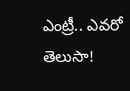ఎంట్రీ.. ఎవరో తెలుసా!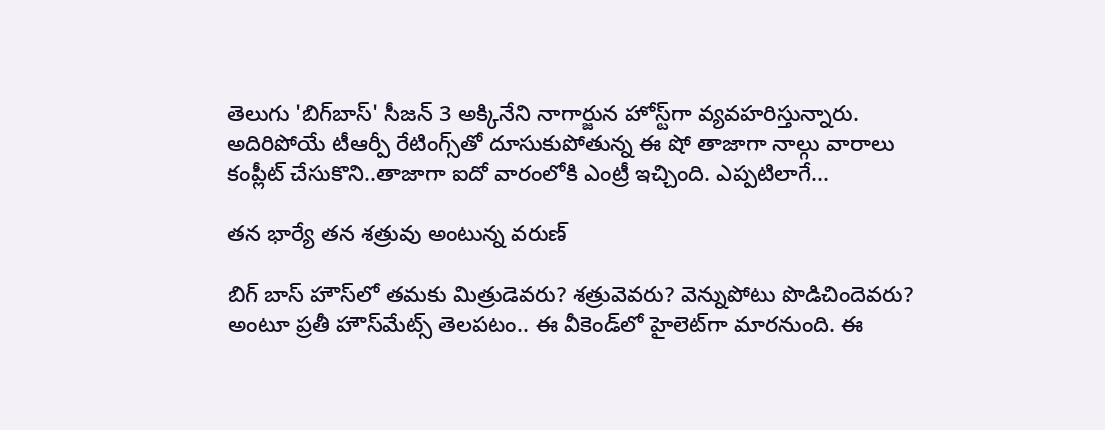తెలుగు 'బిగ్‌బాస్' సీజన్ 3 అక్కినేని నాగార్జున హోస్ట్‌గా వ్యవహరిస్తున్నారు. అదిరిపోయే టీఆర్పీ రేటింగ్స్‌తో దూసుకుపోతున్న ఈ షో తాజాగా నాల్గు వారాలు కంప్లీట్ చేసుకొని..తాజాగా ఐదో వారంలోకి ఎంట్రీ ఇచ్చింది. ఎప్పటిలాగే...

తన భార్యే తన శత్రువు అంటున్న వరుణ్‌

బిగ్‌ బాస్‌ హౌస్‌లో తమకు మిత్రుడెవరు? శత్రువెవరు? వెన్నుపోటు పొడిచిందెవరు? అంటూ ప్రతీ హౌస్‌మేట్స్‌ తెలపటం.. ఈ వీకెండ్‌లో హైలెట్‌గా మారనుంది. ఈ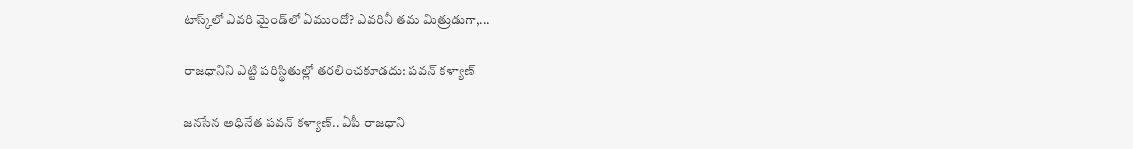టాస్క్‌లో ఎవరి మైండ్‌లో ఏముందో? ఎవరినీ తమ మిత్రుడుగా,...

రాజధానిని ఎట్టి పరిస్థితుల్లో తరలించకూడదు: పవన్‌ కళ్యాణ్‌

జనసేన అధినేత పవన్‌ కళ్యాణ్‌.. ఏపీ రాజధాని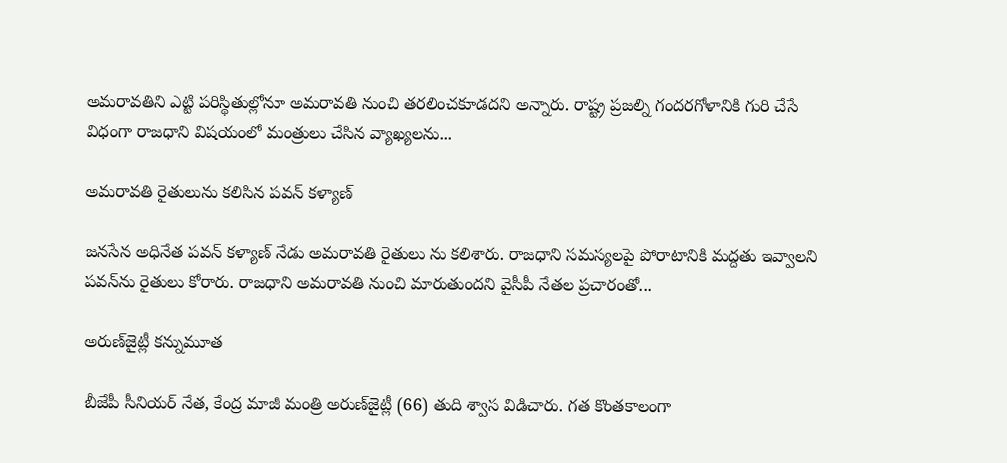అమరావతిని ఎట్టి పరిస్థితుల్లోనూ అమరావతి నుంచి తరలించకూడదని అన్నారు. రాష్ట్ర ప్రజల్ని గందరగోళానికి గురి చేసే విధంగా రాజధాని విషయంలో మంత్రులు చేసిన వ్యాఖ్యలను...

అమరావతి రైతులును కలిసిన పవన్‌ కళ్యాణ్‌

జనసేన అధినేత పవన్ కళ్యాణ్‌ నేడు అమరావతి రైతులు ను కలిశారు. రాజధాని సమస్యలపై పోరాటానికి మద్దతు ఇవ్వాలని పవన్‌ను రైతులు కోరారు. రాజధాని అమరావతి నుంచి మారుతుందని వైసీపీ నేతల ప్రచారంతో...

అరుణ్‌జైట్లీ కన్నుమూత

బీజేపీ సీనియర్‌ నేత, కేంద్ర మాజీ మంత్రి అరుణ్‌జైట్లీ (66) తుది శ్వాస విడిచారు. గత కొంతకాలంగా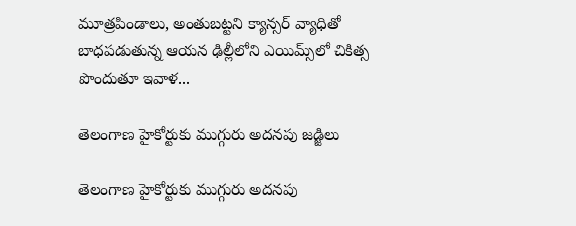మూత్రపిండాలు, అంతుబట్టని క్యాన్సర్‌ వ్యాధితో బాధపడుతున్న ఆయన ఢిల్లీలోని ఎయిమ్స్‌లో చికిత్స పొందుతూ ఇవాళ...

తెలంగాణ హైకోర్టుకు ముగ్గురు అదనపు జడ్జిలు

తెలంగాణ హైకోర్టుకు ముగ్గురు అదనపు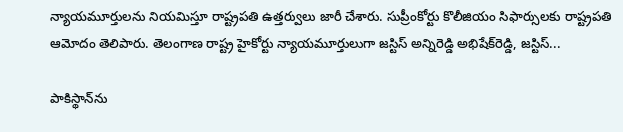న్యాయమూర్తులను నియమిస్తూ రాష్ట్రపతి ఉత్తర్వులు జారీ చేశారు. సుప్రీంకోర్టు కొలీజియం సిఫార్సులకు రాష్ట్రపతి ఆమోదం తెలిపారు. తెలంగాణ రాష్ట్ర హైకోర్టు న్యాయమూర్తులుగా జస్టిస్ అన్నిరెడ్డి అభిషేక్‌రెడ్డి, జస్టిస్...

పాకిస్థాన్‌ను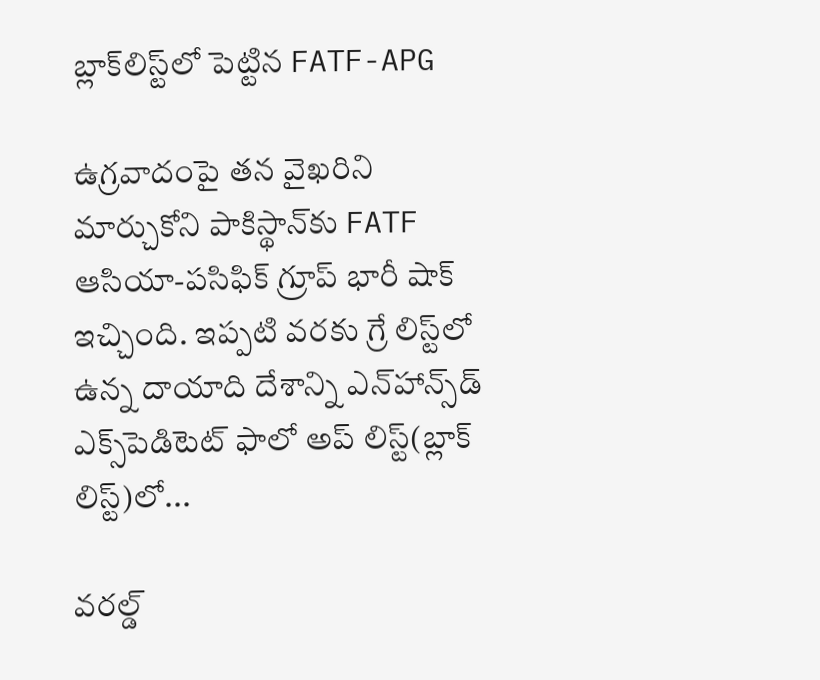బ్లాక్‌లిస్ట్‌లో పెట్టిన FATF-APG

ఉగ్రవాదంపై తన వైఖరిని మార్చుకోని పాకిస్థాన్‌కు FATF ఆసియా-పసిఫిక్‌ గ్రూప్‌ భారీ షాక్‌ ఇచ్చింది. ఇప్పటి వరకు గ్రే లిస్ట్‌లో ఉన్న దాయాది దేశాన్ని ఎన్‌హాన్స్‌డ్ ఎక్స్‌పెడిటెట్ ఫాలో అప్ లిస్ట్(బ్లాక్‌ లిస్ట్‌)లో...

వరల్డ్‌‌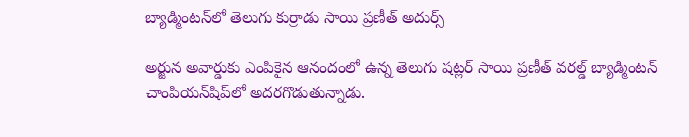బ్యాడ్మింటన్‌‌లో తెలుగు కుర్రాడు సాయి ప్రణీత్ అదుర్స్

అర్జున అవార్డుకు ఎంపికైన ఆనందంలో ఉన్న తెలుగు షట్లర్‌‌ సాయి ప్రణీత్‌‌ వరల్డ్‌‌ బ్యాడ్మింటన్‌‌ చాంపియన్‌‌షిప్‌‌లో అదరగొడుతున్నాడు.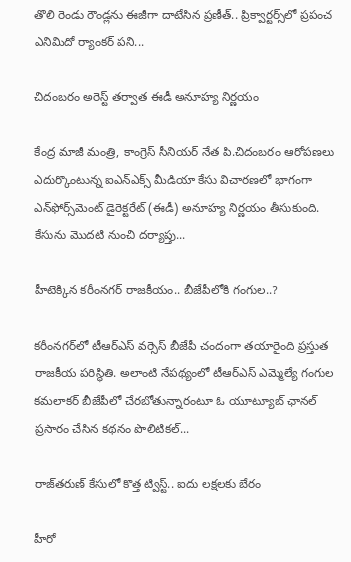తొలి రెండు రౌండ్లను ఈజీగా దాటేసిన ప్రణీత్‌‌.. ప్రిక్వార్టర్స్‌‌లో ప్రపంచ ఎనిమిదో ర్యాంకర్‌‌ పని...

చిదంబరం అరెస్ట్ తర్వాత ఈడీ అనూహ్య నిర్ణయం

కేంద్ర మాజీ మంత్రి, కాంగ్రెస్‌ సీనియర్‌ నేత పి.చిదంబరం ఆరోపణలు ఎదుర్కొంటున్న ఐఎన్‌ఎక్స్‌ మీడియా కేసు విచారణలో భాగంగా ఎన్‌ఫోర్స్‌మెంట్‌ డైరెక్టరేట్‌ (ఈడీ) అనూహ్య నిర్ణయం తీసుకుంది. కేసును మొదటి నుంచి దర్యాప్తు...

హీటెక్కిన కరీంనగర్ రాజకీయం.. బీజేపీలోకి గంగుల..?

కరీంనగర్‌లో టీఆర్ఎస్ వర్సెస్ బీజేపీ చందంగా తయారైంది ప్రస్తుత రాజకీయ పరిస్థితి. అలాంటి నేపథ్యంలో టీఆర్ఎస్ ఎమ్మెల్యే గంగుల కమలాకర్ బీజేపీలో చేరబోతున్నారంటూ ఓ యూట్యూబ్ ఛానల్ ప్రసారం చేసిన కథనం పొలిటికల్...

రాజ్‌తరుణ్‌ కేసులో కొత్త ట్విస్ట్‌.. ఐదు లక్షలకు బేరం

హీరో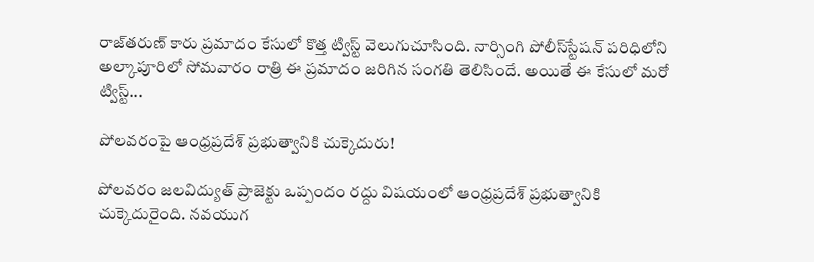రాజ్‌తరుణ్‌ కారు ప్రమాదం కేసులో కొత్త ట్విస్ట్‌ వెలుగుచూసింది. నార్సింగి పోలీస్‌స్టేషన్‌ పరిధిలోని అల్కాపూరిలో సోమవారం రాత్రి ఈ ప్రమాదం జరిగిన సంగతి తెలిసిందే. అయితే ఈ కేసులో మరో ట్విస్ట్‌...

పోలవరంపై ఆంధ్రప్రదేశ్‌ ప్రభుత్వానికి చుక్కెదురు!

పోలవరం జలవిద్యుత్‌ ప్రాజెక్టు ఒప్పందం రద్దు విషయంలో ఆంధ్రప్రదేశ్‌ ప్రభుత్వానికి చుక్కెదురైంది. నవయుగ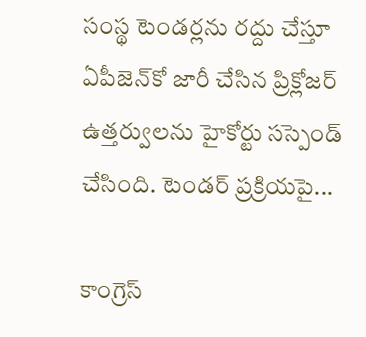సంస్థ టెండర్లను రద్దు చేస్తూ ఏపీజెన్‌కో జారీ చేసిన ప్రిక్లోజర్‌ ఉత్తర్వులను హైకోర్టు సస్పెండ్‌ చేసింది. టెండర్‌ ప్రక్రియపై...

కాంగ్రెస్‌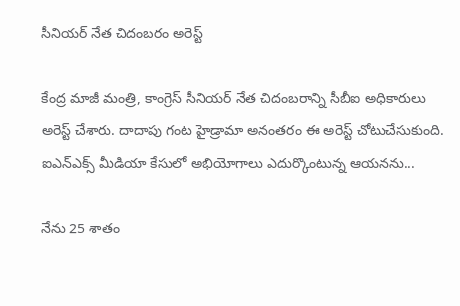సీనియర్‌ నేత చిదంబరం అరెస్ట్‌

కేంద్ర మాజీ మంత్రి, కాంగ్రెస్‌ సీనియర్‌ నేత చిదంబరాన్ని సీబీఐ అధికారులు అరెస్ట్‌ చేశారు. దాదాపు గంట హైడ్రామా అనంతరం ఈ అరెస్ట్‌ చోటుచేసుకుంది. ఐఎన్‌ఎక్స్‌ మీడియా కేసులో అభియోగాలు ఎదుర్కొంటున్న ఆయనను...

నేను 25 శాతం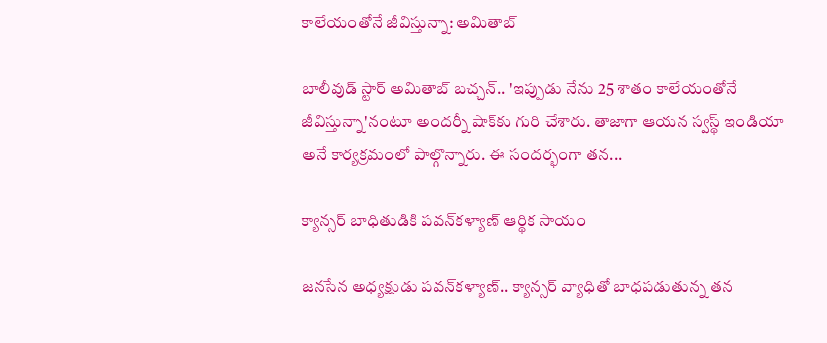కాలేయంతోనే జీవిస్తున్నా: అమితాబ్‌

బాలీవుడ్‌ స్టార్‌ అమితాబ్‌ బచ్చన్‌.. 'ఇప్పుడు నేను 25 శాతం కాలేయంతోనే జీవిస్తున్నా'నంటూ అందర్నీ షాక్‌కు గురి చేశారు. తాజాగా ఆయన స్వస్థ్‌ ఇండియా అనే కార్యక్రమంలో పాల్గొన్నారు. ఈ సందర్భంగా తన...

క్యాన్సర్‌ బాధితుడికి పవన్‌కళ్యాణ్ ఆర్థిక సాయం

జనసేన అధ్యక్షుడు పవన్‌కళ్యాణ్‌.. క్యాన్సర్‌ వ్యాధితో బాధపడుతున్న తన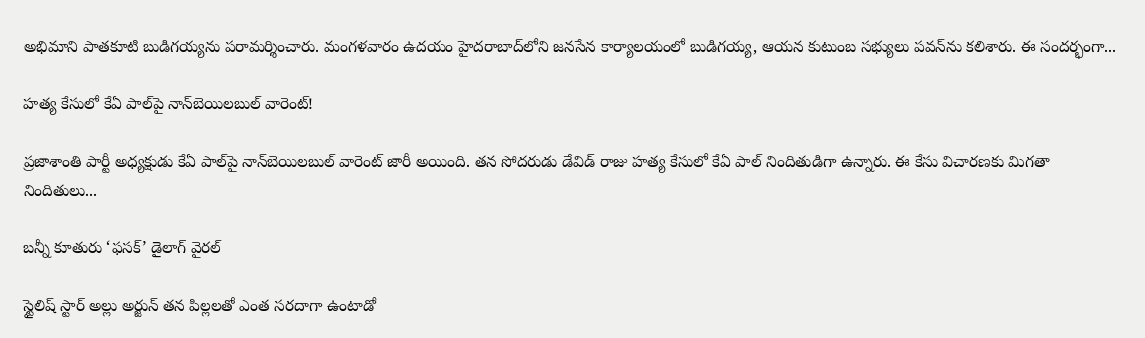అభిమాని పాతకూటి బుడిగయ్యను పరామర్శించారు. మంగళవారం ఉదయం హైదరాబాద్‌లోని జనసేన కార్యాలయంలో బుడిగయ్య, ఆయన కుటుంబ సభ్యులు పవన్‌ను కలిశారు. ఈ సందర్భంగా...

హత్య కేసులో కేఏ పాల్‌పై నాన్‌బెయిలబుల్‌ వారెంట్‌!

ప్రజాశాంతి పార్టీ అధ్యక్షుడు కేఏ పాల్‌పై నాన్‌బెయిలబుల్‌ వారెంట్‌ జారీ అయింది. తన సోదరుడు డేవిడ్‌ రాజు హత్య కేసులో కేఏ పాల్‌ నిందితుడిగా ఉన్నారు. ఈ కేసు విచారణకు మిగతా నిందితులు...

బన్నీ కూతురు ‘ఫసక్‌’ డైలాగ్‌ వైరల్‌

స్టైలిష్‌ స్టార్‌ అల్లు అర్జున్‌ తన పిల్లలతో ఎంత సరదాగా ఉంటాడో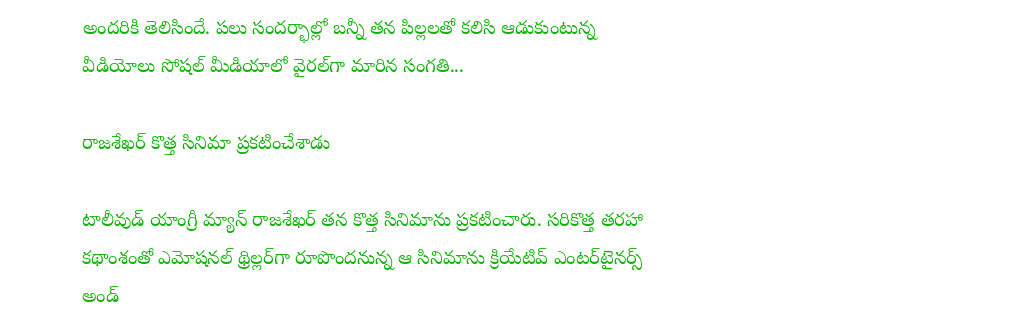అందరికి తెలిసిందే. పలు సందర్భాల్లో బన్నీ తన పిల్లలతో కలిసి ఆడుకుంటున్న వీడియోలు సోషల్‌ మీడియాలో వైరల్‌గా మారిన సంగతి...

రాజశేఖర్‌ కొత్త సినిమా ప్రకటించేశాడు

టాలీవుడ్ యాంగ్రీ మ్యాన్ రాజశేఖర్ తన కొత్త సినిమాను ప్రకటించారు. సరికొత్త తరహా కథాంశంతో ఎమోషనల్ థ్రిల్లర్‌గా రూపొందనున్న ఆ సినిమాను క్రియేటివ్ ఎంటర్‌టైనర్స్ అండ్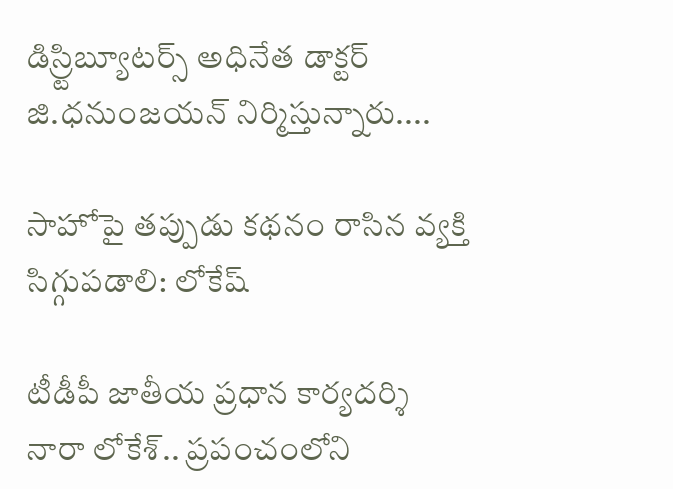డిస్ర్టిబ్యూటర్స్ అధినేత డాక్టర్ జి.ధనుంజయన్ నిర్మిస్తున్నారు....

సాహోపై తప్పుడు కథనం రాసిన వ్యక్తి సిగ్గుపడాలి: లోకేష్‌

టీడీపీ జాతీయ ప్రధాన కార్యదర్శి నారా లోకేశ్‌.. ప్రపంచంలోని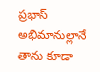ప్రభాస్‌ అభిమానుల్లానే తాను కూడా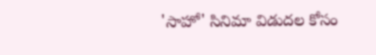'సాహో' సినిమా విడుదల కోసం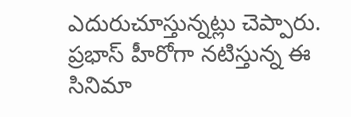ఎదురుచూస్తున్నట్లు చెప్పారు. ప్రభాస్‌ హీరోగా నటిస్తున్న ఈ సినిమా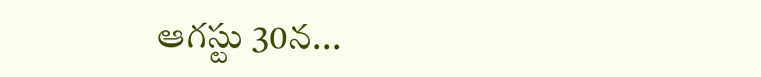ఆగస్టు 30న...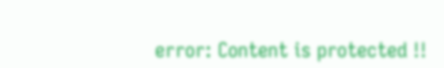error: Content is protected !!